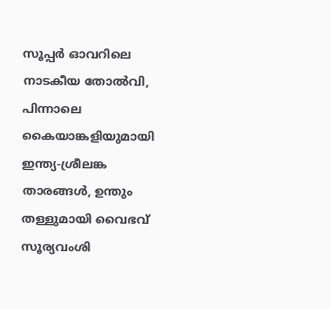സൂപ്പർ ഓവറിലെ നാടകീയ തോൽവി, പിന്നാലെ കൈയാങ്കളിയുമായി ഇന്ത്യ-ശ്രീലങ്ക താരങ്ങള്‍, ഉന്തും തള്ളുമായി വൈഭവ് സൂര്യവംശി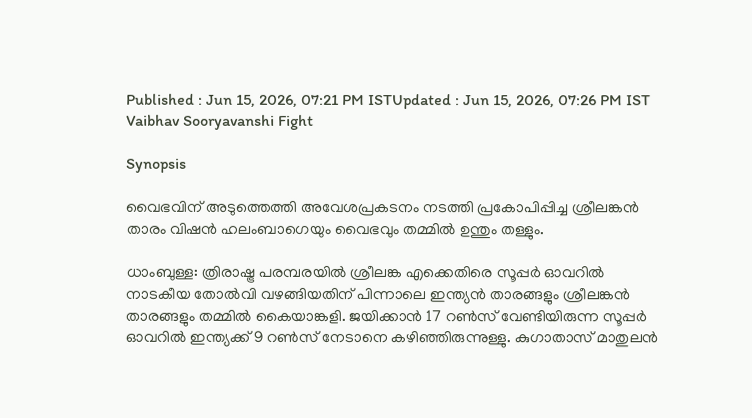Published : Jun 15, 2026, 07:21 PM ISTUpdated : Jun 15, 2026, 07:26 PM IST
Vaibhav Sooryavanshi Fight

Synopsis

വൈഭവിന് അടുത്തെത്തി അവേശപ്രകടനം നടത്തി പ്രകോപിപ്പിച്ച ശ്രീലങ്കന്‍ താരം വിഷന്‍ ഹലംബാഗെയും വൈഭവും തമ്മില്‍ ഉന്തും തള്ളും.

ധാംബുള്ള: ത്രിരാഷ്ട്ര പരമ്പരയിൽ ശ്രീലങ്ക എക്കെതിരെ സൂപ്പർ ഓവറിൽ നാടകീയ തോല്‍വി വഴങ്ങിയതിന് പിന്നാലെ ഇന്ത്യൻ താരങ്ങളും ശ്രീലങ്കൻ താരങ്ങളും തമ്മില്‍ കൈയാങ്കളി. ജയിക്കാൻ 17 റൺസ് വേണ്ടിയിരുന്ന സൂപ്പര്‍ ഓവറില്‍ ഇന്ത്യക്ക് 9 റണ്‍സ് നേടാനെ കഴിഞ്ഞിരുന്നുള്ളു. കുഗാതാസ് മാതുലന്‍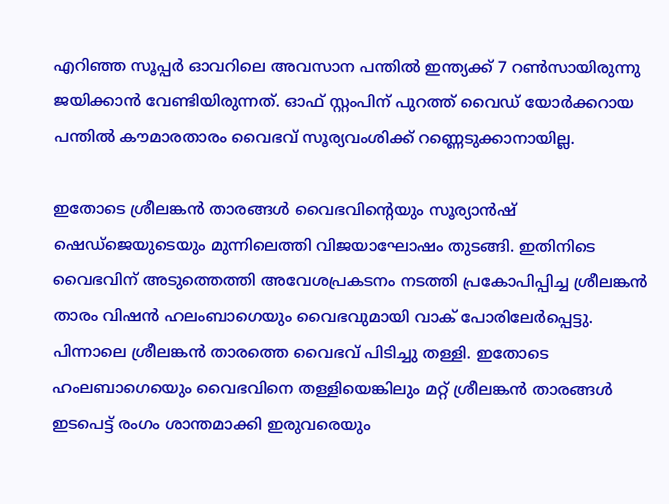എറിഞ്ഞ സൂപ്പര്‍ ഓവറിലെ അവസാന പന്തില്‍ ഇന്ത്യക്ക് 7 റണ്‍സായിരുന്നു ജയിക്കാന്‍ വേണ്ടിയിരുന്നത്. ഓഫ് സ്റ്റംപിന് പുറത്ത് വൈഡ് യോര്‍ക്കറായ പന്തില്‍ കൗമാരതാരം വൈഭവ് സൂര്യവംശിക്ക് റണ്ണെടുക്കാനായില്ല.

ഇതോടെ ശ്രീലങ്കന്‍ താരങ്ങള്‍ വൈഭവിന്‍റെയും സൂര്യാൻഷ് ഷെഡ്ജെയുടെയും മുന്നിലെത്തി വിജയാഘോഷം തുടങ്ങി. ഇതിനിടെ വൈഭവിന് അടുത്തെത്തി അവേശപ്രകടനം നടത്തി പ്രകോപിപ്പിച്ച ശ്രീലങ്കന്‍ താരം വിഷന്‍ ഹലംബാഗെയും വൈഭവുമായി വാക് പോരിലേര്‍പ്പെട്ടു. പിന്നാലെ ശ്രീലങ്കൻ താരത്തെ വൈഭവ് പിടിച്ചു തള്ളി. ഇതോടെ ഹംലബാഗെയെും വൈഭവിനെ തള്ളിയെങ്കിലും മറ്റ് ശ്രീലങ്കന്‍ താരങ്ങള്‍ ഇടപെട്ട് രംഗം ശാന്തമാക്കി ഇരുവരെയും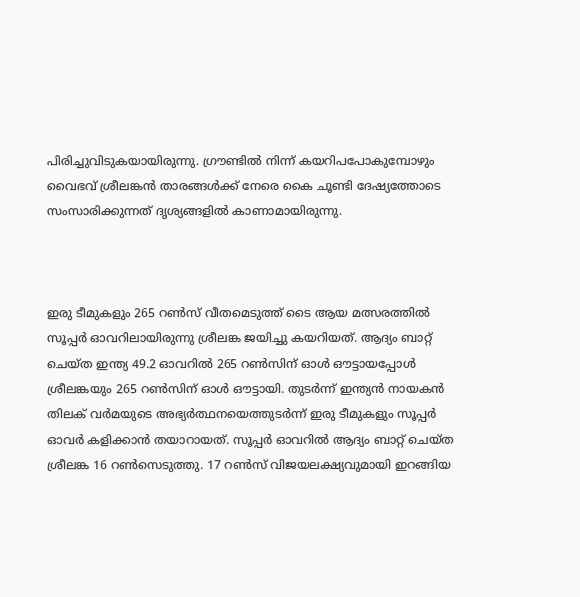പിരിച്ചുവിടുകയായിരുന്നു. ഗ്രൗണ്ടില്‍ നിന്ന് കയറിപപോകുമ്പോഴും വൈഭവ് ശ്രീലങ്കന്‍ താരങ്ങള്‍ക്ക് നേരെ കൈ ചൂണ്ടി ദേഷ്യത്തോടെ സംസാരിക്കുന്നത് ദൃശ്യങ്ങളില്‍ കാണാമായിരുന്നു.



ഇരു ടീമുകളും 265 റണ്‍സ് വീതമെടുത്ത് ടൈ ആയ മത്സരത്തില്‍ സൂപ്പര്‍ ഓവറിലായിരുന്നു ശ്രീലങ്ക ജയിച്ചു കയറിയത്. ആദ്യം ബാറ്റ് ചെയ്ത ഇന്ത്യ 49.2 ഓവറില്‍ 265 റണ്‍സിന് ഓള്‍ ഔട്ടായപ്പോള്‍ ശ്രീലങ്കയും 265 റണ്‍സിന് ഓള്‍ ഔട്ടായി. തുടര്‍ന്ന് ഇന്ത്യൻ നായകന്‍ തിലക് വര്‍മയുടെ അഭ്യര്‍ത്ഥനയെത്തുടര്‍ന്ന് ഇരു ടീമുകളും സൂപ്പര്‍ ഓവര്‍ കളിക്കാന്‍ തയാറായത്. സൂപ്പര്‍ ഓവറില്‍ ആദ്യം ബാറ്റ് ചെയ്ത ശ്രീലങ്ക 16 റണ്‍സെടുത്തു. 17 റണ്‍സ് വിജയലക്ഷ്യവുമായി ഇറങ്ങിയ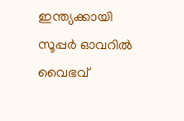ഇന്ത്യക്കായി സൂപ്പര്‍ ഓവറില്‍ വൈഭവ്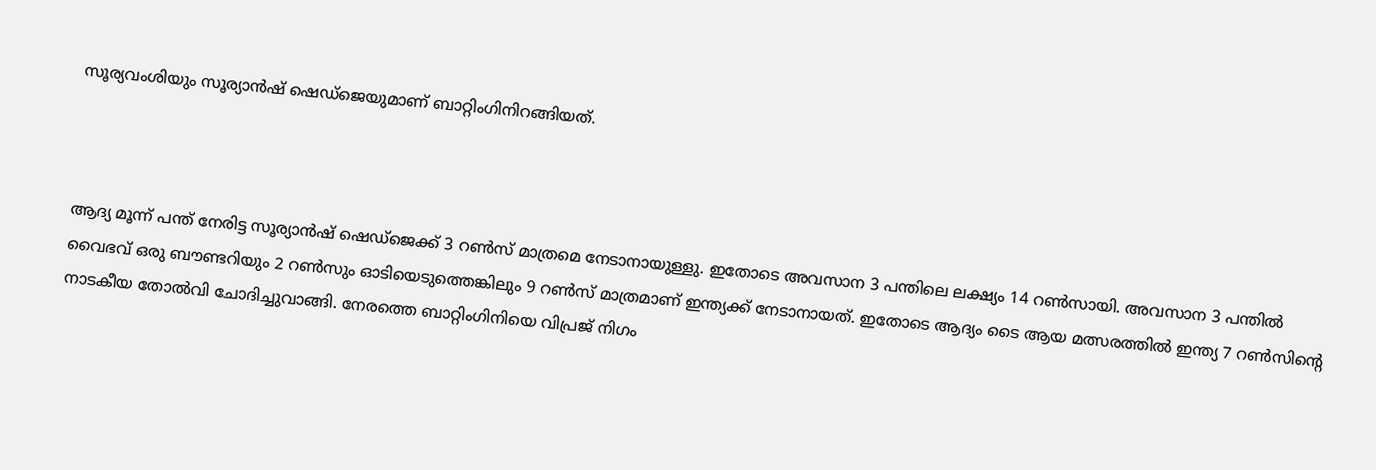സൂര്യവംശിയും സൂര്യാൻഷ് ഷെഡ്ജെയുമാണ് ബാറ്റിംഗിനിറങ്ങിയത്.



ആദ്യ മൂന്ന് പന്ത് നേരിട്ട സൂര്യാൻഷ് ഷെഡ്ജെക്ക് 3 റണ്‍സ് മാത്രമെ നേടാനായുള്ളു. ഇതോടെ അവസാന 3 പന്തിലെ ലക്ഷ്യം 14 റണ്‍സായി. അവസാന 3 പന്തില്‍ വൈഭവ് ഒരു ബൗണ്ടറിയും 2 റണ്‍സും ഓടിയെടുത്തെങ്കിലും 9 റണ്‍സ് മാത്രമാണ് ഇന്ത്യക്ക് നേടാനായത്. ഇതോടെ ആദ്യം ടൈ ആയ മത്സരത്തില്‍ ഇന്ത്യ 7 റണ്‍സിന്‍റെ നാടകീയ തോല്‍വി ചോദിച്ചുവാങ്ങി. നേരത്തെ ബാറ്റിംഗിനിയെ വിപ്രജ് നിഗം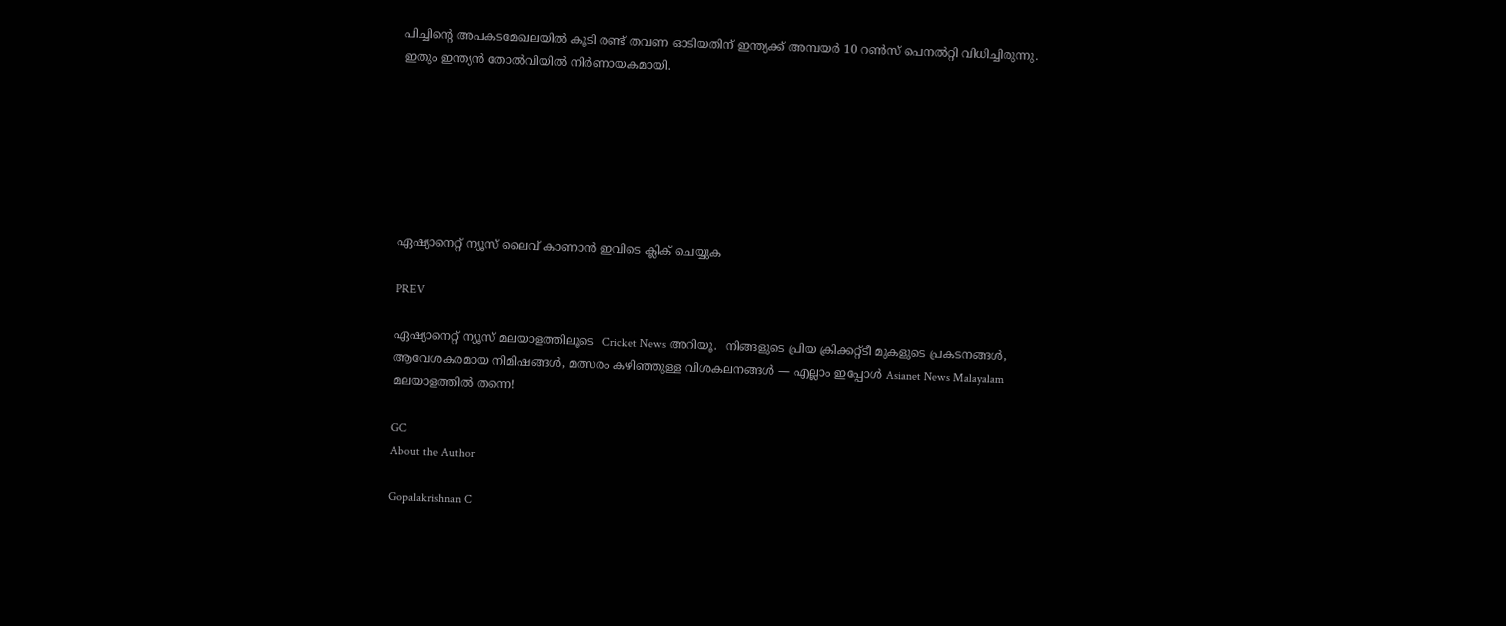പിച്ചിന്‍റെ അപകടമേഖലയില്‍ കൂടി രണ്ട് തവണ ഓടിയതിന് ഇന്ത്യക്ക് അമ്പയര്‍ 10 റണ്‍സ് പെനല്‍റ്റി വിധിച്ചിരുന്നു. ഇതും ഇന്ത്യൻ തോല്‍വിയില്‍ നിര്‍ണായകമായി.







ഏഷ്യാനെറ്റ് ന്യൂസ് ലൈവ് കാണാന്‍ ഇവിടെ ക്ലിക് ചെയ്യുക

PREV

ഏഷ്യാനെറ്റ് ന്യൂസ് മലയാളത്തിലൂടെ  Cricket News അറിയൂ.  നിങ്ങളുടെ പ്രിയ ക്രിക്കറ്റ്ടീ മുകളുടെ പ്രകടനങ്ങൾ, ആവേശകരമായ നിമിഷങ്ങൾ, മത്സരം കഴിഞ്ഞുള്ള വിശകലനങ്ങൾ — എല്ലാം ഇപ്പോൾ Asianet News Malayalam മലയാളത്തിൽ തന്നെ!

GC
About the Author

Gopalakrishnan C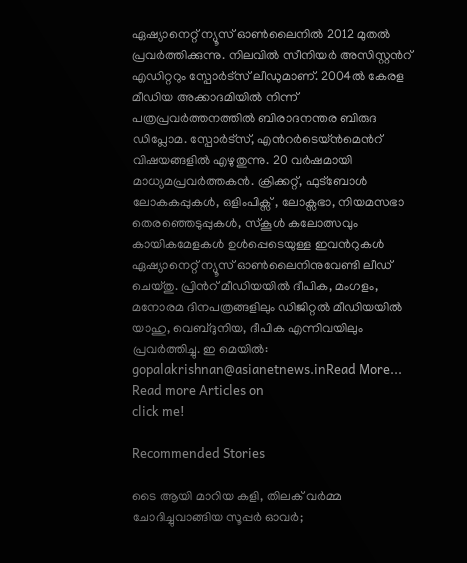ഏഷ്യാനെറ്റ് ന്യൂസ് ഓണ്‍ലൈനില്‍ 2012 മുതല്‍ പ്രവര്‍ത്തിക്കുന്നു. നിലവില്‍ സീനിയര്‍ അസിസ്റ്റന്‍റ് എഡിറ്ററും സ്പോർട്സ് ലീഡുമാണ്. 2004ൽ കേരള മീഡിയ അക്കാദമിയില്‍ നിന്ന് പത്രപ്രവര്‍ത്തനത്തില്‍ ബിരാദനന്തര ബിരുദ ഡിപ്ലോമ. സ്പോര്‍ട്സ്, എന്‍റര്‍ടെയ്ൻമെന്‍റ് വിഷയങ്ങളില്‍ എഴുതുന്നു. 20 വര്‍ഷമായി മാധ്യമപ്രവര്‍ത്തകൻ. ക്രിക്കറ്റ്, ഫുട്ബോള്‍ ലോകകപ്പുകൾ, ഒളിംപിക്സ് , ലോക്സഭാ, നിയമസഭാ തെരഞ്ഞെടുപ്പുകള്‍, സ്കൂള്‍ കലോത്സവും കായികമേളകള്‍ ഉള്‍പ്പെടെയുള്ള ഇവന്‍റുകള്‍ ഏഷ്യാനെറ്റ് ന്യൂസ് ഓണ്‍ലൈനിനുവേണ്ടി ലീഡ് ചെയ്തു. പ്രിന്‍റ് മീഡിയയില്‍ ദീപിക, മംഗളം, മനോരമ ദിനപത്രങ്ങളിലും ഡിജിറ്റൽ മീഡിയയില്‍ യാഹു, വെബ്ദുനിയ, ദീപിക എന്നിവയിലും പ്രവര്‍ത്തിച്ചു. ഇ മെയില്‍: gopalakrishnan@asianetnews.inRead More...
Read more Articles on
click me!

Recommended Stories

ടൈ ആയി മാറിയ കളി, തിലക് വർമ്മ ചോദിച്ചുവാങ്ങിയ സൂപ്പർ ഓവർ;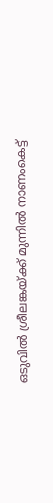ഒടുവിൽ ശ്രീലങ്കയ്ക്ക് മുന്നിൽ നാണംകെട്ട്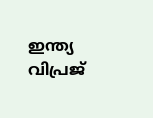ഇന്ത്യ
വിപ്രജ്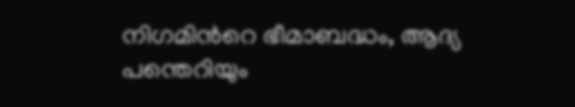നിഗമിന്‍റെ ഭീമാബദ്ധം, ആദ്യ പന്തെറിയും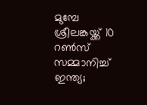മുമ്പേ ശ്രീലങ്കയ്ക്ക് 10 റൺസ് സമ്മാനിച്ച് ഇന്ത്യ;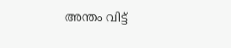അന്തം വിട്ട്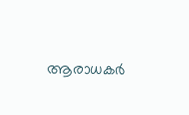ആരാധകര്‍